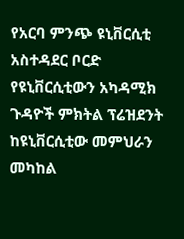የአርባ ምንጭ ዩኒቨርሲቲ አስተዳደር ቦርድ የዩኒቨርሲቲውን አካዳሚክ ጉዳዮች ምክትል ፕሬዝደንት ከዩኒቨርሲቲው መምህራን መካከል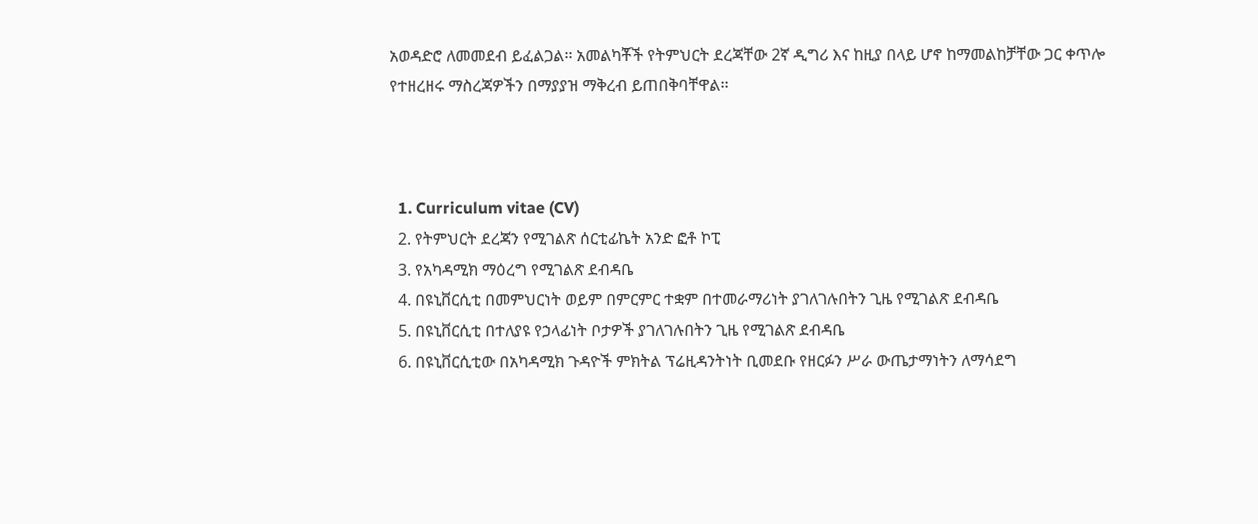አወዳድሮ ለመመደብ ይፈልጋል፡፡ አመልካቾች የትምህርት ደረጃቸው 2ኛ ዲግሪ እና ከዚያ በላይ ሆኖ ከማመልከቻቸው ጋር ቀጥሎ የተዘረዘሩ ማስረጃዎችን በማያያዝ ማቅረብ ይጠበቅባቸዋል፡፡



  1. Curriculum vitae (CV)
  2. የትምህርት ደረጃን የሚገልጽ ሰርቲፊኬት አንድ ፎቶ ኮፒ
  3. የአካዳሚክ ማዕረግ የሚገልጽ ደብዳቤ
  4. በዩኒቨርሲቲ በመምህርነት ወይም በምርምር ተቋም በተመራማሪነት ያገለገሉበትን ጊዜ የሚገልጽ ደብዳቤ
  5. በዩኒቨርሲቲ በተለያዩ የኃላፊነት ቦታዎች ያገለገሉበትን ጊዜ የሚገልጽ ደብዳቤ
  6. በዩኒቨርሲቲው በአካዳሚክ ጉዳዮች ምክትል ፕሬዚዳንትነት ቢመደቡ የዘርፉን ሥራ ውጤታማነትን ለማሳደግ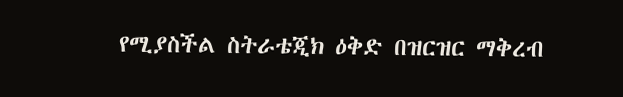የሚያስችል ስትራቴጂክ ዕቅድ በዝርዝር ማቅረብ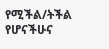የሚችል/ትችል የሆናችሁና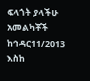ፍላጎት ያላችሁ አመልካቾች ከኅዳር11/2013 እስከ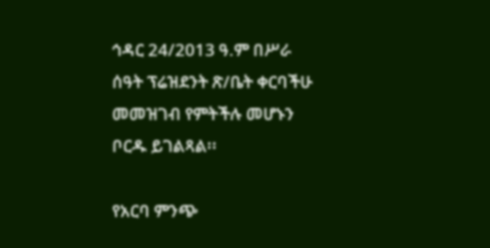ኅዳር 24/2013 ዓ.ም በሥራ ሰዓት ፕሬዝደንት ጽ/ቤት ቀርባችሁ መመዝገብ የምትችሉ መሆኑን ቦርዱ ይገልጻል፡፡

የአርባ ምንጭ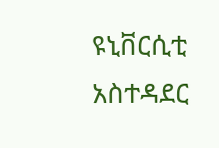ዩኒቨርሲቲ አስተዳደር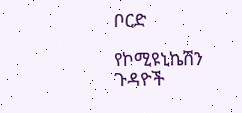ቦርድ

የኮሚዩኒኬሽን ጉዳዮች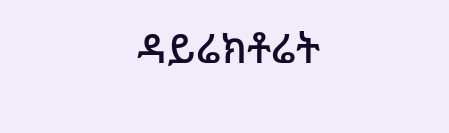ዳይሬክቶሬት